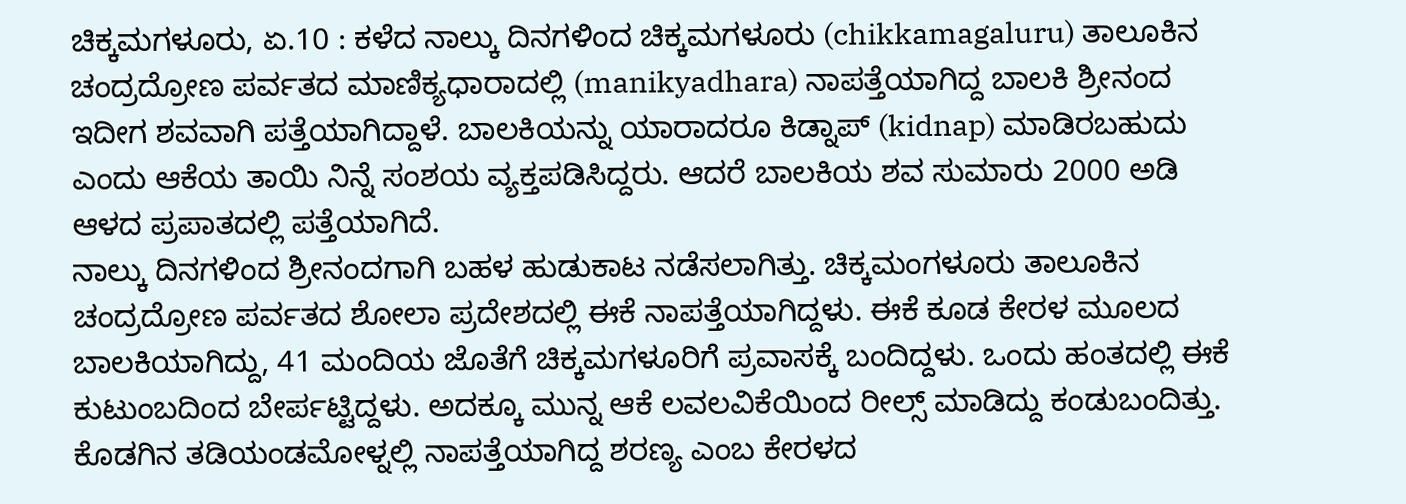ಚಿಕ್ಕಮಗಳೂರು, ಏ.10 : ಕಳೆದ ನಾಲ್ಕು ದಿನಗಳಿಂದ ಚಿಕ್ಕಮಗಳೂರು (chikkamagaluru) ತಾಲೂಕಿನ ಚಂದ್ರದ್ರೋಣ ಪರ್ವತದ ಮಾಣಿಕ್ಯಧಾರಾದಲ್ಲಿ (manikyadhara) ನಾಪತ್ತೆಯಾಗಿದ್ದ ಬಾಲಕಿ ಶ್ರೀನಂದ ಇದೀಗ ಶವವಾಗಿ ಪತ್ತೆಯಾಗಿದ್ದಾಳೆ. ಬಾಲಕಿಯನ್ನು ಯಾರಾದರೂ ಕಿಡ್ನಾಪ್ (kidnap) ಮಾಡಿರಬಹುದು ಎಂದು ಆಕೆಯ ತಾಯಿ ನಿನ್ನೆ ಸಂಶಯ ವ್ಯಕ್ತಪಡಿಸಿದ್ದರು. ಆದರೆ ಬಾಲಕಿಯ ಶವ ಸುಮಾರು 2000 ಅಡಿ ಆಳದ ಪ್ರಪಾತದಲ್ಲಿ ಪತ್ತೆಯಾಗಿದೆ.
ನಾಲ್ಕು ದಿನಗಳಿಂದ ಶ್ರೀನಂದಗಾಗಿ ಬಹಳ ಹುಡುಕಾಟ ನಡೆಸಲಾಗಿತ್ತು. ಚಿಕ್ಕಮಂಗಳೂರು ತಾಲೂಕಿನ ಚಂದ್ರದ್ರೋಣ ಪರ್ವತದ ಶೋಲಾ ಪ್ರದೇಶದಲ್ಲಿ ಈಕೆ ನಾಪತ್ತೆಯಾಗಿದ್ದಳು. ಈಕೆ ಕೂಡ ಕೇರಳ ಮೂಲದ ಬಾಲಕಿಯಾಗಿದ್ದು, 41 ಮಂದಿಯ ಜೊತೆಗೆ ಚಿಕ್ಕಮಗಳೂರಿಗೆ ಪ್ರವಾಸಕ್ಕೆ ಬಂದಿದ್ದಳು. ಒಂದು ಹಂತದಲ್ಲಿ ಈಕೆ ಕುಟುಂಬದಿಂದ ಬೇರ್ಪಟ್ಟಿದ್ದಳು. ಅದಕ್ಕೂ ಮುನ್ನ ಆಕೆ ಲವಲವಿಕೆಯಿಂದ ರೀಲ್ಸ್ ಮಾಡಿದ್ದು ಕಂಡುಬಂದಿತ್ತು.
ಕೊಡಗಿನ ತಡಿಯಂಡಮೋಳ್ನಲ್ಲಿ ನಾಪತ್ತೆಯಾಗಿದ್ದ ಶರಣ್ಯ ಎಂಬ ಕೇರಳದ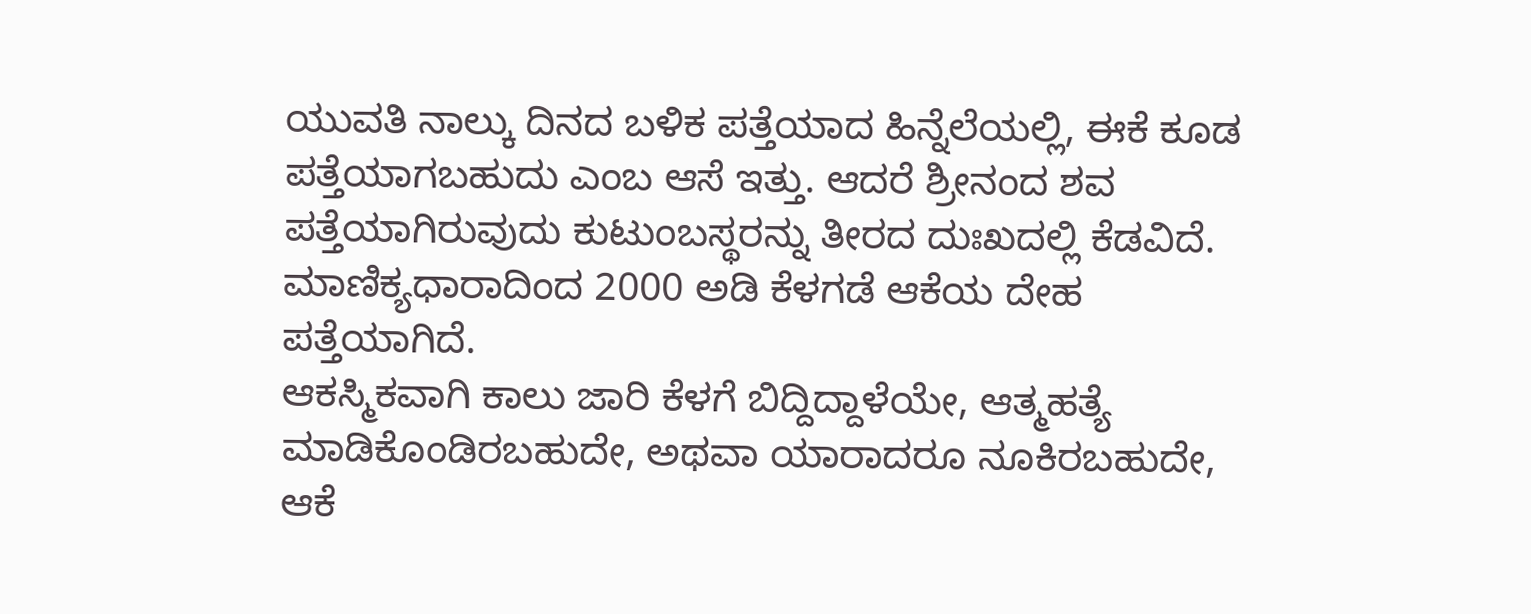ಯುವತಿ ನಾಲ್ಕು ದಿನದ ಬಳಿಕ ಪತ್ತೆಯಾದ ಹಿನ್ನೆಲೆಯಲ್ಲಿ, ಈಕೆ ಕೂಡ ಪತ್ತೆಯಾಗಬಹುದು ಎಂಬ ಆಸೆ ಇತ್ತು. ಆದರೆ ಶ್ರೀನಂದ ಶವ ಪತ್ತೆಯಾಗಿರುವುದು ಕುಟುಂಬಸ್ಥರನ್ನು ತೀರದ ದುಃಖದಲ್ಲಿ ಕೆಡವಿದೆ. ಮಾಣಿಕ್ಯಧಾರಾದಿಂದ 2000 ಅಡಿ ಕೆಳಗಡೆ ಆಕೆಯ ದೇಹ ಪತ್ತೆಯಾಗಿದೆ.
ಆಕಸ್ಮಿಕವಾಗಿ ಕಾಲು ಜಾರಿ ಕೆಳಗೆ ಬಿದ್ದಿದ್ದಾಳೆಯೇ, ಆತ್ಮಹತ್ಯೆ ಮಾಡಿಕೊಂಡಿರಬಹುದೇ, ಅಥವಾ ಯಾರಾದರೂ ನೂಕಿರಬಹುದೇ, ಆಕೆ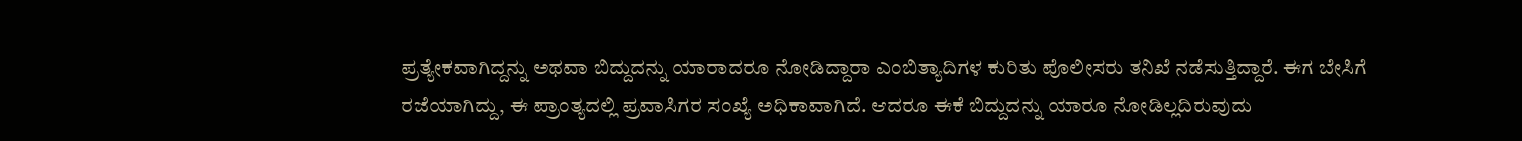ಪ್ರತ್ಯೇಕವಾಗಿದ್ದನ್ನು ಅಥವಾ ಬಿದ್ದುದನ್ನು ಯಾರಾದರೂ ನೋಡಿದ್ದಾರಾ ಎಂಬಿತ್ಯಾದಿಗಳ ಕುರಿತು ಪೊಲೀಸರು ತನಿಖೆ ನಡೆಸುತ್ತಿದ್ದಾರೆ. ಈಗ ಬೇಸಿಗೆ ರಜೆಯಾಗಿದ್ದು, ಈ ಪ್ರಾಂತ್ಯದಲ್ಲಿ ಪ್ರವಾಸಿಗರ ಸಂಖ್ಯೆ ಅಧಿಕಾವಾಗಿದೆ. ಆದರೂ ಈಕೆ ಬಿದ್ದುದನ್ನು ಯಾರೂ ನೋಡಿಲ್ಲದಿರುವುದು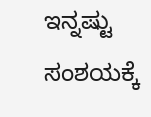ಇನ್ನಷ್ಟು ಸಂಶಯಕ್ಕೆ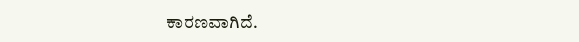ಕಾರಣವಾಗಿದೆ.